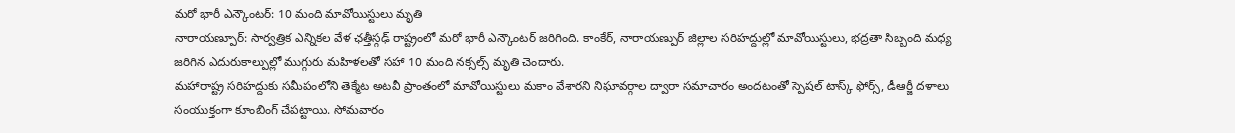మరో భారీ ఎన్కౌంటర్: 10 మంది మావోయిస్టులు మృతి
నారాయణ్పూర్: సార్వత్రిక ఎన్నికల వేళ ఛత్తీస్గఢ్ రాష్ట్రంలో మరో భారీ ఎన్కౌంటర్ జరిగింది. కాంకేర్, నారాయణ్పుర్ జిల్లాల సరిహద్దుల్లో మావోయిస్టులు, భద్రతా సిబ్బంది మధ్య జరిగిన ఎదురుకాల్పుల్లో ముగ్గురు మహిళలతో సహా 10 మంది నక్సల్స్ మృతి చెందారు.
మహారాష్ట్ర సరిహద్దుకు సమీపంలోని తెక్మేట అటవీ ప్రాంతంలో మావోయిస్టులు మకాం వేశారని నిఘావర్గాల ద్వారా సమాచారం అందటంతో స్పెషల్ టాస్క్ ఫోర్స్, డీఆర్జీ దళాలు సంయుక్తంగా కూంబింగ్ చేపట్టాయి. సోమవారం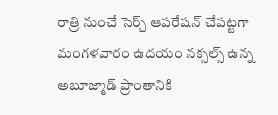రాత్రి నుంచే సెర్చ్ ఆపరేషన్ చేపట్టగా మంగళవారం ఉదయం నక్సల్స్ ఉన్న అబూజ్మాడ్ ప్రాంతానికి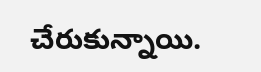చేరుకున్నాయి.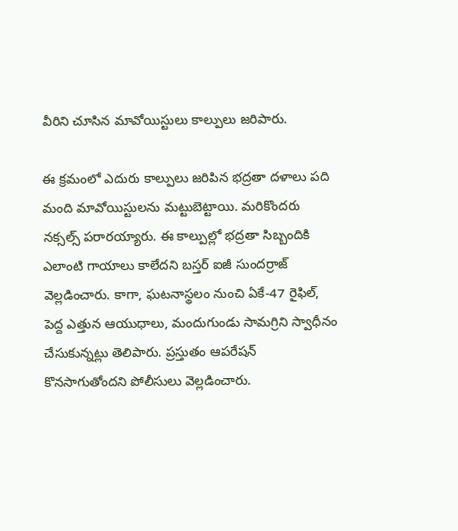వీరిని చూసిన మావోయిస్టులు కాల్పులు జరిపారు.

ఈ క్రమంలో ఎదురు కాల్పులు జరిపిన భద్రతా దళాలు పది మంది మావోయిస్టులను మట్టుబెట్టాయి. మరికొందరు నక్సల్స్ పరారయ్యారు. ఈ కాల్పుల్లో భద్రతా సిబ్బందికి ఎలాంటి గాయాలు కాలేదని బస్తర్ ఐజీ సుందర్రాజ్ వెల్లడించారు. కాగా, ఘటనాస్థలం నుంచి ఏకే-47 రైఫిల్, పెద్ద ఎత్తున ఆయుధాలు, మందుగుండు సామగ్రిని స్వాధీనం చేసుకున్నట్లు తెలిపారు. ప్రస్తుతం ఆపరేషన్ కొనసాగుతోందని పోలీసులు వెల్లడించారు.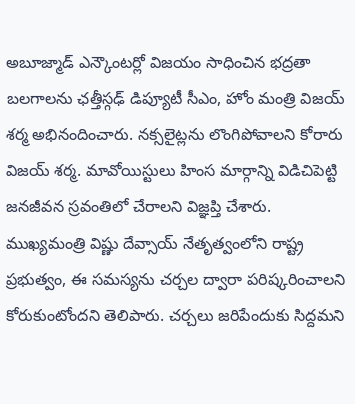అబూజ్మాడ్ ఎన్కౌంటర్లో విజయం సాధించిన భద్రతా బలగాలను ఛత్తీస్గఢ్ డిప్యూటీ సీఎం, హోం మంత్రి విజయ్ శర్మ అభినందించారు. నక్సలైట్లను లొంగిపోవాలని కోరారు విజయ్ శర్మ. మావోయిస్టులు హింస మార్గాన్ని విడిచిపెట్టి జనజీవన స్రవంతిలో చేరాలని విజ్ఞప్తి చేశారు. ముఖ్యమంత్రి విష్ణు దేవ్సాయ్ నేతృత్వంలోని రాష్ట్ర ప్రభుత్వం, ఈ సమస్యను చర్చల ద్వారా పరిష్కరించాలని కోరుకుంటోందని తెలిపారు. చర్చలు జరిపేందుకు సిద్దమని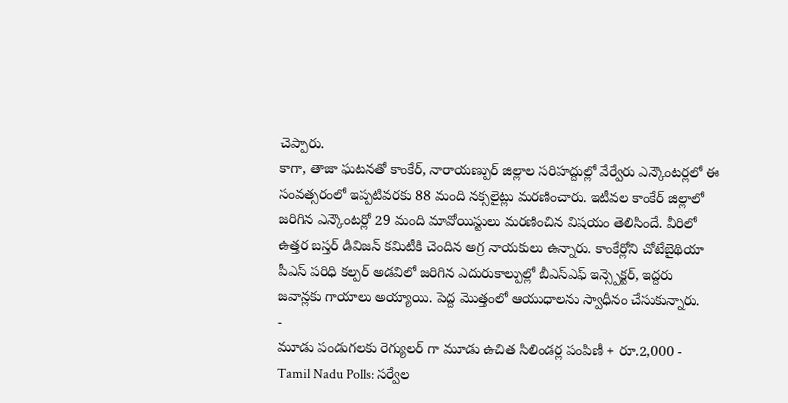చెప్పారు.
కాగా, తాజా ఘటనతో కాంకేర్, నారాయణ్పుర్ జిల్లాల సరిహద్దుల్లో వేర్వేరు ఎన్కౌంటర్లలో ఈ సంవత్సరంలో ఇప్పటివరకు 88 మంది నక్సలైట్లు మరణించారు. ఇటీవల కాంకేర్ జిల్లాలో జరిగిన ఎన్కౌంటర్లో 29 మంది మావోయిస్టులు మరణించిన విషయం తెలిసిందే. వీరిలో ఉత్తర బస్తర్ డివిజన్ కమిటీకి చెందిన అగ్ర నాయకులు ఉన్నారు. కాంకేర్లోని చోటేబైథియా పీఎస్ పరిధి కల్పర్ అడవిలో జరిగిన ఎదురుకాల్పుల్లో బీఎస్ఎఫ్ ఇన్స్పెక్టర్, ఇద్దరు జవాన్లకు గాయాలు అయ్యాయి. పెద్ద మొత్తంలో ఆయుధాలను స్వాధీనం చేసుకున్నారు.
-
మూడు పండుగలకు రెగ్యులర్ గా మూడు ఉచిత సిలిండర్ల పంపిణీ + రూ.2,000 -
Tamil Nadu Polls: సర్వేల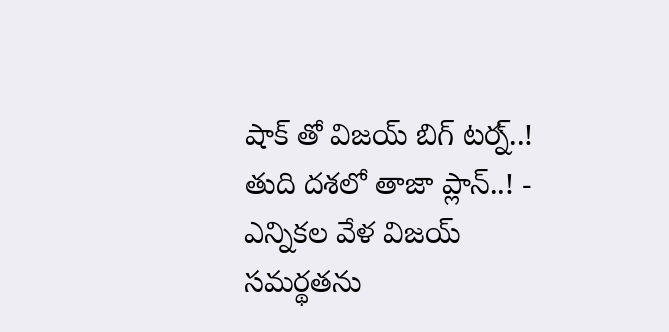షాక్ తో విజయ్ బిగ్ టర్న్..! తుది దశలో తాజా ప్లాన్..! -
ఎన్నికల వేళ విజయ్ సమర్థతను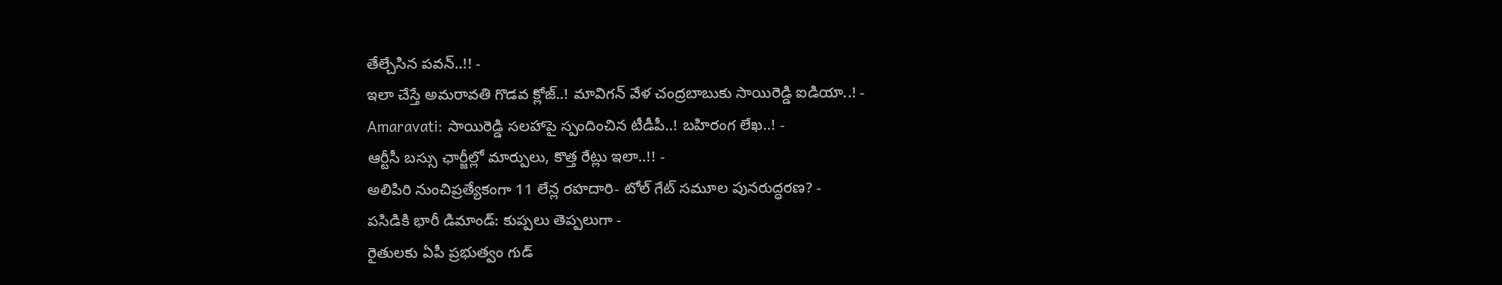తేల్చేసిన పవన్..!! -
ఇలా చేస్తే అమరావతి గొడవ క్లోజ్..! మావిగన్ వేళ చంద్రబాబుకు సాయిరెడ్డి ఐడియా..! -
Amaravati: సాయిరెడ్డి సలహాపై స్పందించిన టీడీపీ..! బహిరంగ లేఖ..! -
ఆర్టీసీ బస్సు ఛార్జీల్లో మార్పులు, కొత్త రేట్లు ఇలా..!! -
అలిపిరి నుంచిప్రత్యేకంగా 11 లేన్ల రహదారి- టోల్ గేట్ సమూల పునరుద్ధరణ? -
పసిడికి భారీ డిమాండ్: కుప్పలు తెప్పలుగా -
రైతులకు ఏపీ ప్రభుత్వం గుడ్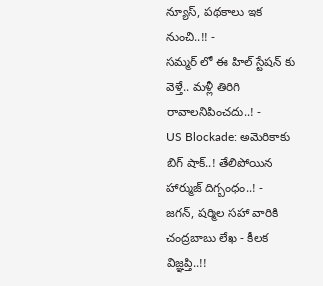న్యూస్, పథకాలు ఇక నుంచి..!! -
సమ్మర్ లో ఈ హిల్ స్టేషన్ కు వెళ్తే.. మళ్లీ తిరిగి రావాలనిపించదు..! -
US Blockade: అమెరికాకు బిగ్ షాక్..! తేలిపోయిన హార్ముజ్ దిగ్బంధం..! -
జగన్, షర్మిల సహా వారికి చంద్రబాబు లేఖ - కీలక విజ్ఞప్తి..!!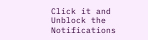Click it and Unblock the Notifications